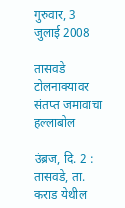गुरुवार, 3 जुलाई 2008

तासवडे टोलनाक्‍यावर संतप्त जमावाचा हल्लाबोल

उंब्रज, दि. 2 : तासवडे, ता. कराड येथील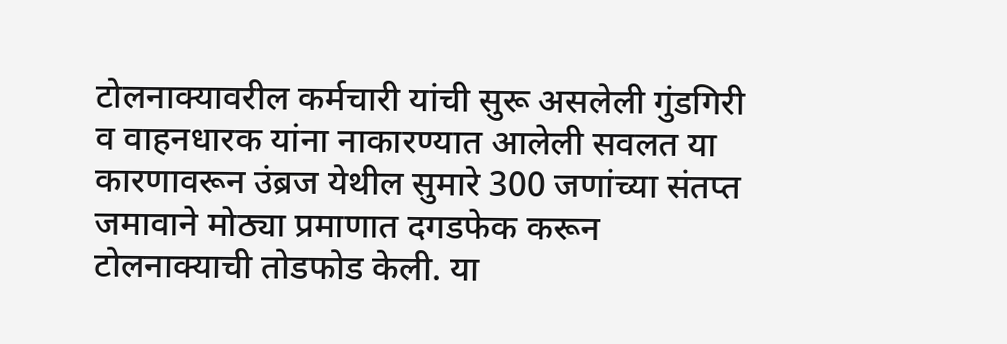टोलनाक्‍यावरील कर्मचारी यांची सुरू असलेली गुंडगिरी व वाहनधारक यांना नाकारण्यात आलेली सवलत या कारणावरून उंब्रज येथील सुमारे 300 जणांच्या संतप्त जमावाने मोठ्या प्रमाणात दगडफेक करून टोलनाक्‍याची तोडफोड केली. या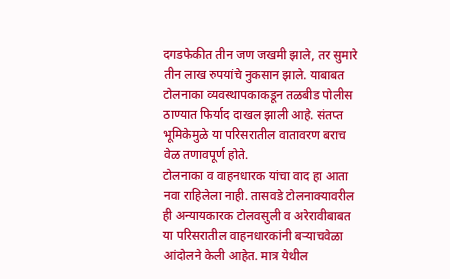दगडफेकीत तीन जण जखमी झाले, तर सुमारे तीन लाख रुपयांचे नुकसान झाले. याबाबत टोलनाका व्यवस्थापकाकडून तळबीड पोलीस ठाण्यात फिर्याद दाखल झाली आहे. संतप्त भूमिकेमुळे या परिसरातील वातावरण बराच वेळ तणावपूर्ण होते.
टोलनाका व वाहनधारक यांचा वाद हा आता नवा राहिलेला नाही. तासवडे टोलनाक्‍यावरील ही अन्यायकारक टोलवसुली व अरेरावीबाबत या परिसरातील वाहनधारकांनी बऱ्याचवेळा आंदोलने केली आहेत. मात्र येथील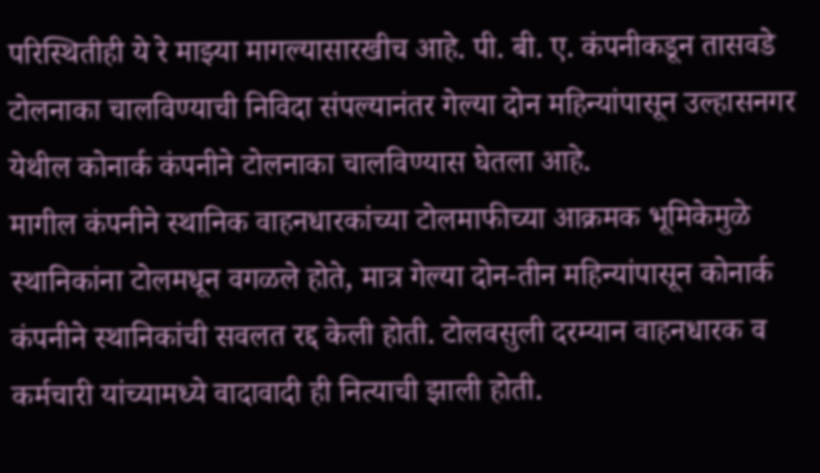परिस्थितीही ये रे माझ्या मागल्यासारखीच आहे. पी. बी. ए. कंपनीकडून तासवडे टोलनाका चालविण्याची निविदा संपल्यानंतर गेल्या दोन महिन्यांपासून उल्हासनगर येथील कोनार्क कंपनीने टोलनाका चालविण्यास घेतला आहे.
मागील कंपनीने स्थानिक वाहनधारकांच्या टोलमाफीच्या आक्रमक भूमिकेमुळे स्थानिकांना टोलमधून वगळले होते, मात्र गेल्या दोन-तीन महिन्यांपासून कोनार्क कंपनीने स्थानिकांची सवलत रद्द केली होती. टोलवसुली दरम्यान वाहनधारक व कर्मचारी यांच्यामध्ये वादावादी ही नित्याची झाली होती.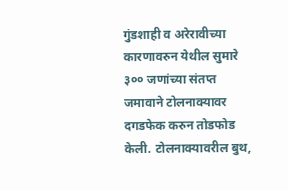गुंडशाही व अरेरावीच्या कारणावरुन येथील सुमारे ३०० जणांच्या संतप्त जमावाने टोलनाक्‍यावर दगडफेक करुन तोडफोड केली. टोलनाक्‍यावरील बुथ,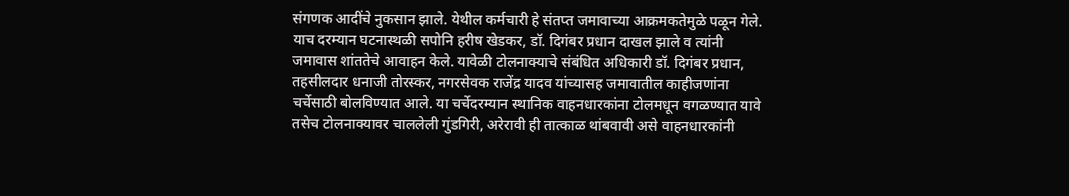संगणक आदींचे नुकसान झाले. येथील कर्मचारी हे संतप्त जमावाच्या आक्रमकतेमुळे पळून गेले.
याच दरम्यान घटनास्थळी सपोनि हरीष खेडकर, डॉ. दिगंबर प्रधान दाखल झाले व त्यांनी जमावास शांततेचे आवाहन केले. यावेळी टोलनाक्‍याचे संबंधित अधिकारी डॉ. दिगंबर प्रधान, तहसीलदार धनाजी तोरस्कर, नगरसेवक राजेंद्र यादव यांच्यासह जमावातील काहीजणांना चर्चेसाठी बोलविण्यात आले. या चर्चेदरम्यान स्थानिक वाहनधारकांना टोलमधून वगळण्यात यावे तसेच टोलनाक्‍यावर चाललेली गुंडगिरी, अरेरावी ही तात्काळ थांबवावी असे वाहनधारकांनी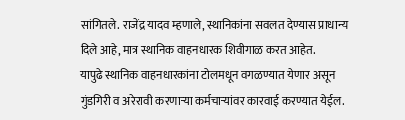सांगितले. राजेंद्र यादव म्हणाले, स्थानिकांना सवलत देण्यास प्राधान्य दिले आहे, मात्र स्थानिक वाहनधारक शिवीगाळ करत आहेत.
यापुढे स्थानिक वाहनधारकांना टोलमधून वगळण्यात येणार असून गुंडगिरी व अरेरावी करणाऱ्या कर्मचाऱ्यांवर कारवाई करण्यात येईल.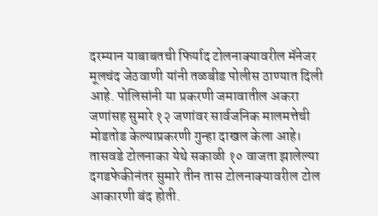दरम्यान याबाबतची फिर्याद टोलनाक्‍यावरील मॅनेजर मूलचंद जेठवाणी यांनी तळबीड पोलीस ठाण्यात दिली आहे. पोलिसांनी या प्रकरणी जमावातील अकरा जणांसह सुमारे १२ जणांवर सार्वजनिक मालमत्तेची मोडतोड केल्याप्रकरणी गुन्हा दाखल केला आहे।
तासवडे टोलनाका येथे सकाळी १० वाजता झालेल्या दगडफेकीनंतर सुमारे तीन तास टोलनाक्‍यावरील टोल आकारणी बंद होती.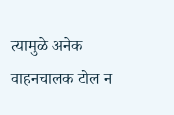त्यामुळे अनेक वाहनचालक टोल न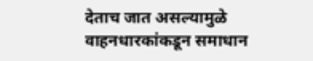देताच जात असल्यामुळे वाहनधारकांकडून समाधान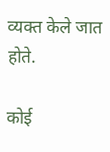व्यक्‍त केले जात होते.

कोई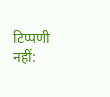टिप्पणी नहीं: